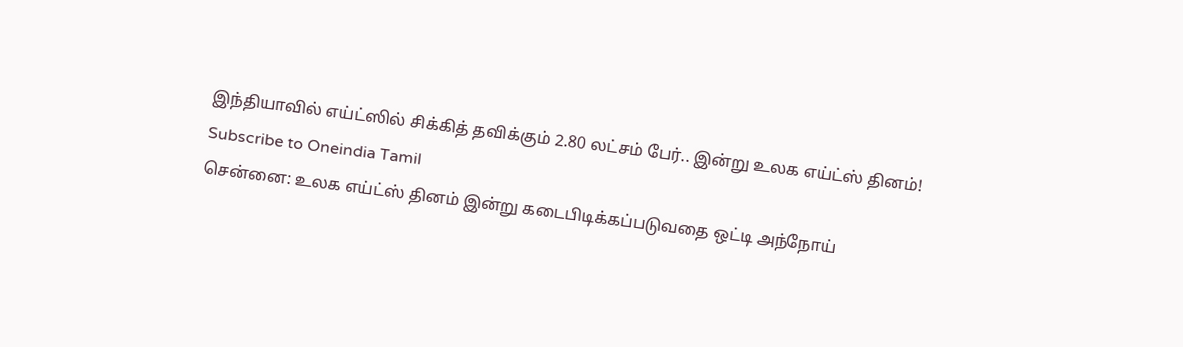இந்தியாவில் எய்ட்ஸில் சிக்கித் தவிக்கும் 2.80 லட்சம் பேர்.. இன்று உலக எய்ட்ஸ் தினம்!
Subscribe to Oneindia Tamil
சென்னை: உலக எய்ட்ஸ் தினம் இன்று கடைபிடிக்கப்படுவதை ஒட்டி அந்நோய்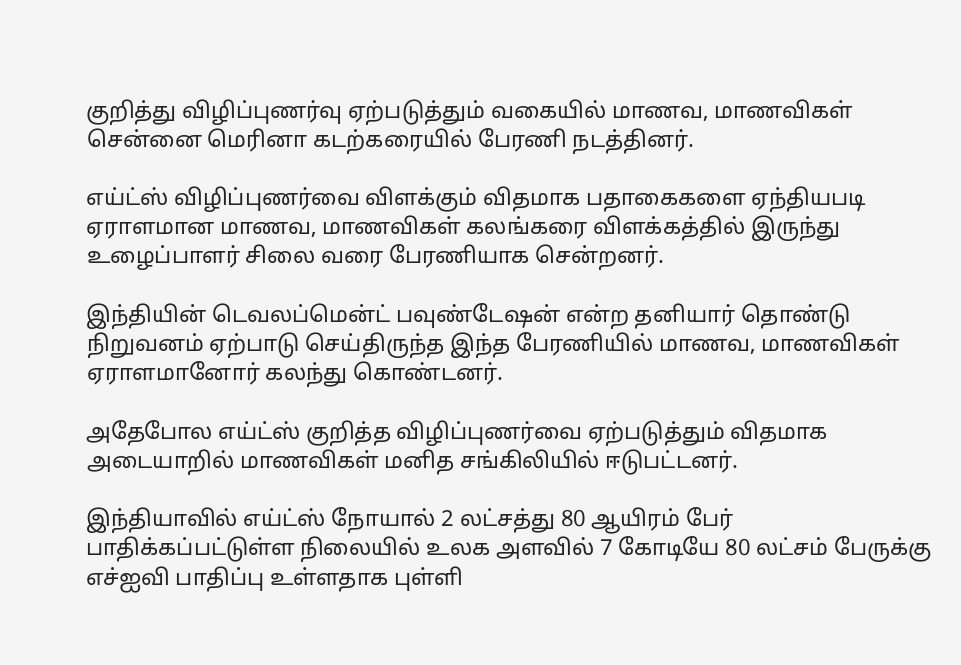குறித்து விழிப்புணர்வு ஏற்படுத்தும் வகையில் மாணவ, மாணவிகள் சென்னை மெரினா கடற்கரையில் பேரணி நடத்தினர்.

எய்ட்ஸ் விழிப்புணர்வை விளக்கும் விதமாக பதாகைகளை ஏந்தியபடி ஏராளமான மாணவ, மாணவிகள் கலங்கரை விளக்கத்தில் இருந்து உழைப்பாளர் சிலை வரை பேரணியாக சென்றனர்.

இந்தியின் டெவலப்மென்ட் பவுண்டேஷன் என்ற தனியார் தொண்டு நிறுவனம் ஏற்பாடு செய்திருந்த இந்த பேரணியில் மாணவ, மாணவிகள் ஏராளமானோர் கலந்து கொண்டனர்.

அதேபோல எய்ட்ஸ் குறித்த விழிப்புணர்வை ஏற்படுத்தும் விதமாக அடையாறில் மாணவிகள் மனித சங்கிலியில் ஈடுபட்டனர்.

இந்தியாவில் எய்ட்ஸ் நோயால் 2 லட்சத்து 80 ஆயிரம் பேர் பாதிக்கப்பட்டுள்ள நிலையில் உலக அளவில் 7 கோடியே 80 லட்சம் பேருக்கு எச்ஐவி பாதிப்பு உள்ளதாக புள்ளி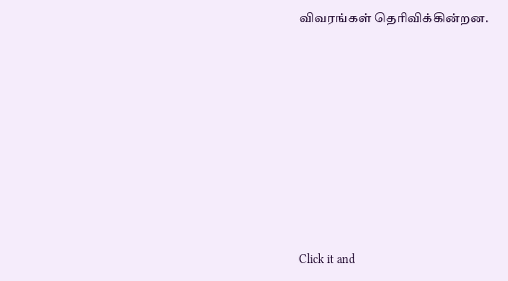விவரங்கள் தெரிவிக்கின்றன.












Click it and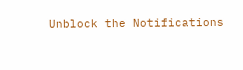Unblock the Notifications